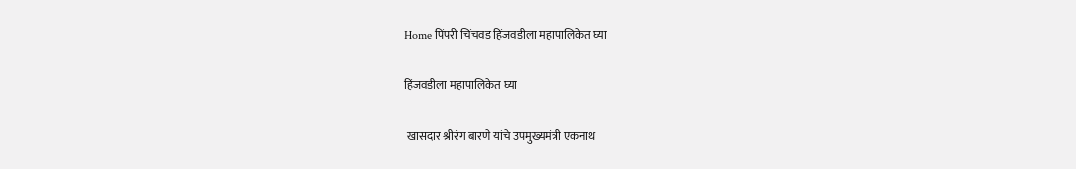Home पिंपरी चिंचवड हिंजवडीला महापालिकेत घ्या

हिंजवडीला महापालिकेत घ्या

 खासदार श्रीरंग बारणे यांचे उपमुख्यमंत्री एकनाथ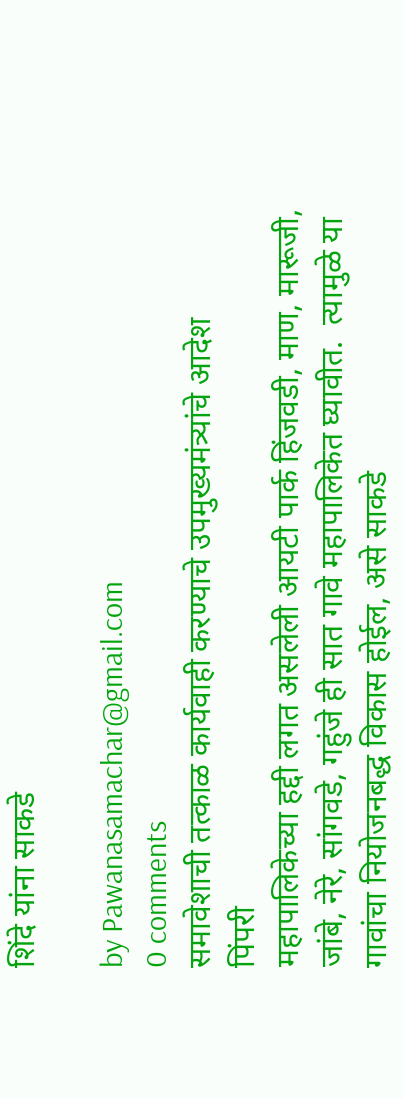शिंदे यांना साकडे

by Pawanasamachar@gmail.com
0 comments
समावेशाची तत्काळ कार्यवाही करण्याचे उपमुख्यमंत्र्यांचे आदेश
पिंपरी
महापालिकेच्या हद्दी लगत असलेली आयटी पार्क हिंजवडी, माण, मारूजी, जांबे, नेरे, सांगवडे, गहुंजे ही सात गावे महापालिकेत घ्यावीत.  त्यामुळे या गावांचा नियोजनबद्ध विकास होईल, असे साकडे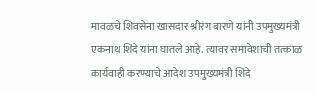मावळचे शिवसेना खासदार श्रीरंग बारणे यांनी उपमुख्यमंत्री एकनाथ शिंदे यांना घातले आहे. त्यावर समावेशाची तत्काळ कार्यवाही करण्याचे आदेश उपमुख्यमंत्री शिंदे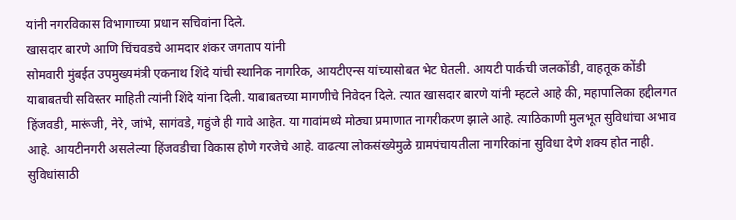यांनी नगरविकास विभागाच्या प्रधान सचिवांना दिले.
खासदार बारणे आणि चिंचवडचे आमदार शंकर जगताप यांनी
सोमवारी मुंबईत उपमुख्यमंत्री एकनाथ शिंदे यांची स्थानिक नागरिक, आयटीएन्स यांच्यासोबत भेट घेतली. आयटी पार्कची जलकोंडी, वाहतूक कोंडी याबाबतची सविस्तर माहिती त्यांनी शिंदे यांना दिली. याबाबतच्या मागणीचे निवेदन दिले. त्यात खासदार बारणे यांनी म्हटले आहे की, महापालिका हद्दीलगत हिंजवडी, मारूंजी, नेरे, जांभे, सागंवडे, गहुंजे ही गावे आहेत. या गावांमध्ये मोठ्या प्रमाणात नागरीकरण झाले आहे. त्याठिकाणी मुलभूत सुविधांचा अभाव आहे. आयटीनगरी असलेल्या हिंजवडीचा विकास होणे गरजेचे आहे. वाढत्या लोकसंख्येमुळे ग्रामपंचायतीला नागरिकांना सुविधा देणे शक्य होत नाही. सुविधांसाठी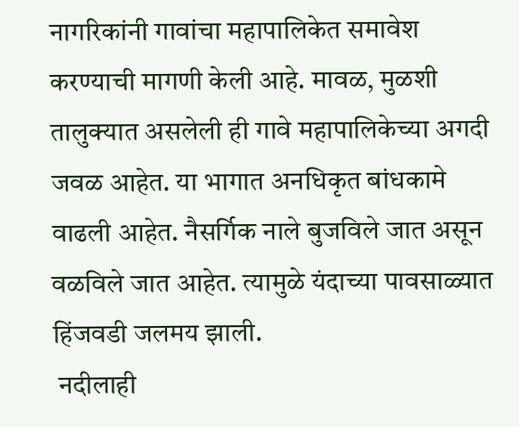नागरिकांनी गावांचा महापालिकेत समावेश करण्याची मागणी केली आहे. मावळ, मुळशी तालुक्यात असलेली ही गावे महापालिकेच्या अगदी जवळ आहेत. या भागात अनधिकृत बांधकामे वाढली आहेत. नैसर्गिक नाले बुजविले जात असून वळविले जात आहेत. त्यामुळे यंदाच्या पावसाळ्यात हिंजवडी जलमय झाली.
 नदीलाही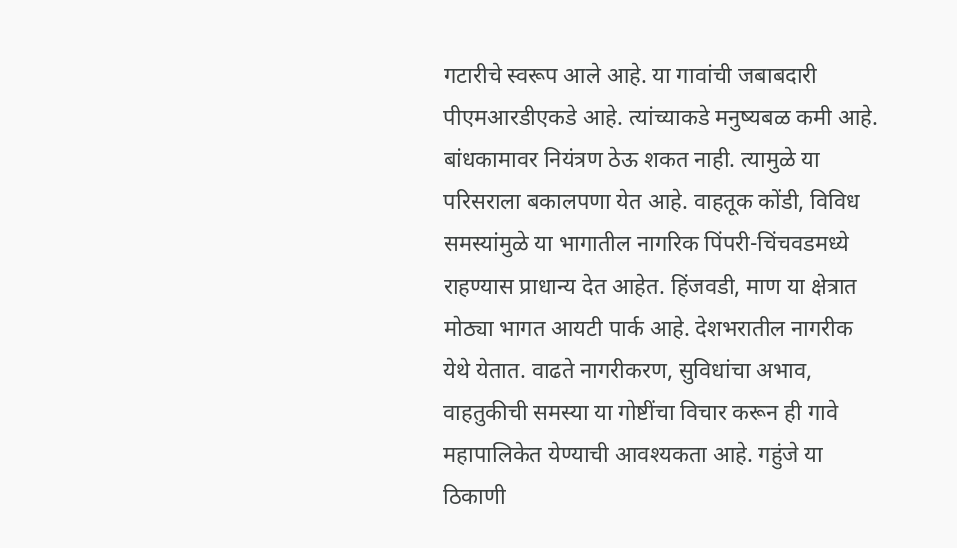गटारीचे स्वरूप आले आहे. या गावांची जबाबदारी पीएमआरडीएकडे आहे. त्यांच्याकडे मनुष्यबळ कमी आहे. बांधकामावर नियंत्रण ठेऊ शकत नाही. त्यामुळे या परिसराला बकालपणा येत आहे. वाहतूक कोंडी, विविध समस्यांमुळे या भागातील नागरिक पिंपरी-चिंचवडमध्ये राहण्यास प्राधान्य देत आहेत. हिंजवडी, माण या क्षेत्रात मोठ्या भागत आयटी पार्क आहे. देशभरातील नागरीक येथे येतात. वाढते नागरीकरण, सुविधांचा अभाव, वाहतुकीची समस्या या गोष्टींचा विचार करून ही गावे महापालिकेत येण्याची आवश्यकता आहे. गहुंजे या ठिकाणी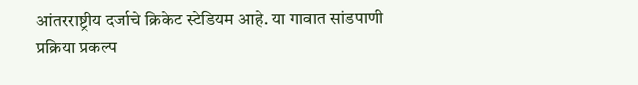आंतरराष्ट्रीय दर्जाचे क्रिकेट स्टेडियम आहे. या गावात सांडपाणी प्रक्रिया प्रकल्प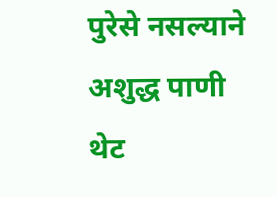पुरेसे नसल्याने अशुद्ध पाणी थेट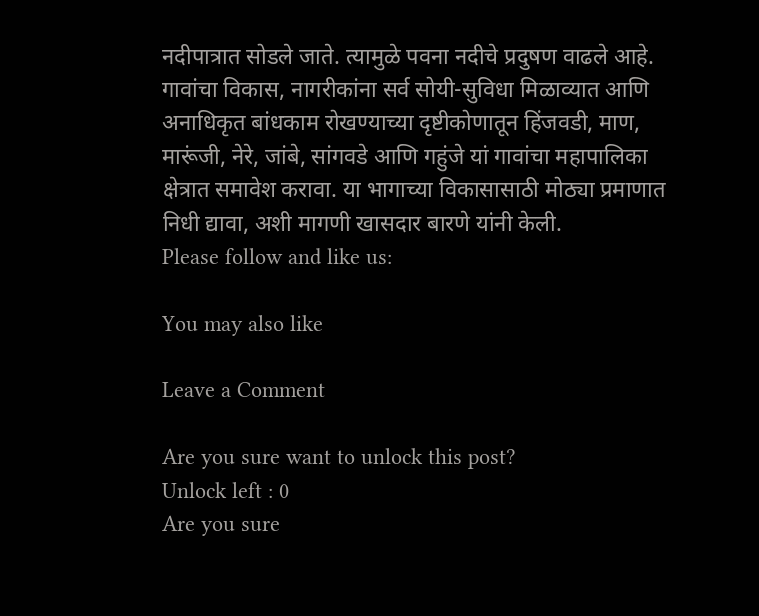नदीपात्रात सोडले जाते. त्यामुळे पवना नदीचे प्रदुषण वाढले आहे. गावांचा विकास, नागरीकांना सर्व सोयी-सुविधा मिळाव्यात आणि अनाधिकृत बांधकाम रोखण्याच्या दृष्टीकोणातून हिंजवडी, माण, मारूंजी, नेरे, जांबे, सांगवडे आणि गहुंजे यां गावांचा महापालिका क्षेत्रात समावेश करावा. या भागाच्या विकासासाठी मोठ्या प्रमाणात निधी द्यावा, अशी मागणी खासदार बारणे यांनी केली.
Please follow and like us:

You may also like

Leave a Comment

Are you sure want to unlock this post?
Unlock left : 0
Are you sure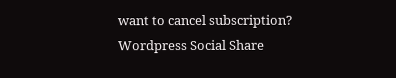want to cancel subscription?
Wordpress Social Share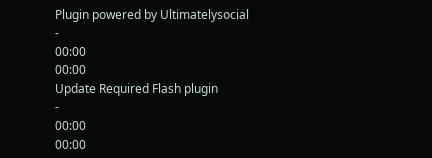Plugin powered by Ultimatelysocial
-
00:00
00:00
Update Required Flash plugin
-
00:00
00:00